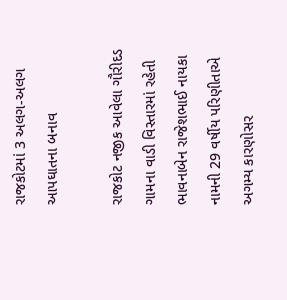રાજકોટમાં 3 અલગ-અલગ આપઘાતના બનાવ

રાજકોટ નજીક આવેલા ગૌરીદડ ગામના વાડી વિસ્તારમાં રહેતી ભાવનાબેન રાજેશભાઈ નાયકા નામની 29 વર્ષીય પરિણીતાએ અગમ્ય કારણોસર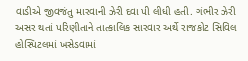વાડીએ જીવજંતુ મારવાની ઝેરી દવા પી લીધી હતી. ગંભીર ઝેરી અસર થતાં પરિણીતાને તાત્કાલિક સારવાર અર્થે રાજકોટ સિવિલ હોસ્પિટલમાં ખસેડવામાં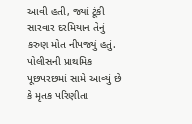આવી હતી, જ્યાં ટૂંકી સારવાર દરમિયાન તેનું કરુણ મોત નીપજ્યું હતું. પોલીસની પ્રાથમિક પૂછપરછમાં સામે આવ્યું છે કે મૃતક પરિણીતા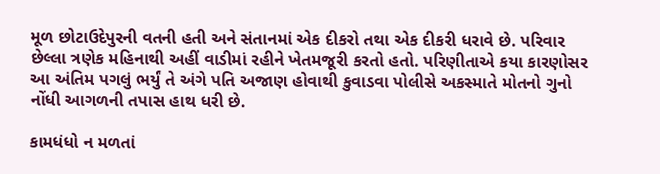મૂળ છોટાઉદેપુરની વતની હતી અને સંતાનમાં એક દીકરો તથા એક દીકરી ધરાવે છે. પરિવાર છેલ્લા ત્રણેક મહિનાથી અહીં વાડીમાં રહીને ખેતમજૂરી કરતો હતો. પરિણીતાએ કયા કારણોસર આ અંતિમ પગલું ભર્યું તે અંગે પતિ અજાણ હોવાથી કુવાડવા પોલીસે અકસ્માતે મોતનો ગુનો નોંધી આગળની તપાસ હાથ ધરી છે.

કામધંધો ન મળતાં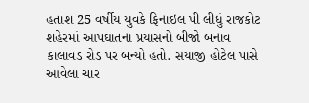હતાશ 25 વર્ષીય યુવકે ફિનાઇલ પી લીધું રાજકોટ શહેરમાં આપઘાતના પ્રયાસનો બીજો બનાવ કાલાવડ રોડ પર બન્યો હતો. સયાજી હોટેલ પાસે આવેલા ચાર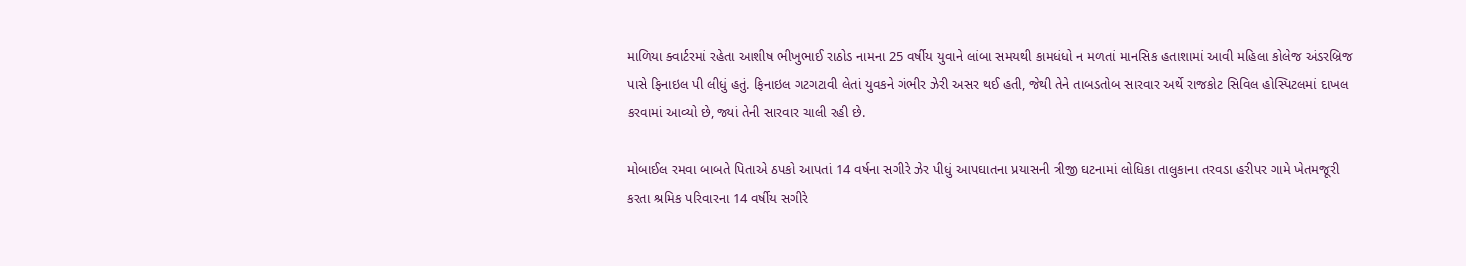માળિયા ક્વાર્ટરમાં રહેતા આશીષ ભીખુભાઈ રાઠોડ નામના 25 વર્ષીય યુવાને લાંબા સમયથી કામધંધો ન મળતાં માનસિક હતાશામાં આવી મહિલા કોલેજ અંડરબ્રિજ પાસે ફિનાઇલ પી લીધું હતું. ફિનાઇલ ગટગટાવી લેતાં યુવકને ગંભીર ઝેરી અસર થઈ હતી, જેથી તેને તાબડતોબ સારવાર અર્થે રાજકોટ સિવિલ હોસ્પિટલમાં દાખલ કરવામાં આવ્યો છે, જ્યાં તેની સારવાર ચાલી રહી છે.

મોબાઈલ રમવા બાબતે પિતાએ ઠપકો આપતાં 14 વર્ષના સગીરે ઝેર પીધું આપઘાતના પ્રયાસની ત્રીજી ઘટનામાં લોધિકા તાલુકાના તરવડા હરીપર ગામે ખેતમજૂરી કરતા શ્રમિક પરિવારના 14 વર્ષીય સગીરે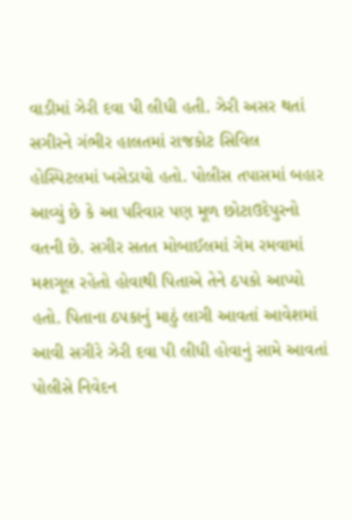વાડીમાં ઝેરી દવા પી લીધી હતી. ઝેરી અસર થતાં સગીરને ગંભીર હાલતમાં રાજકોટ સિવિલ હોસ્પિટલમાં ખસેડાયો હતો. પોલીસ તપાસમાં બહાર આવ્યું છે કે આ પરિવાર પણ મૂળ છોટાઉદેપુરનો વતની છે. સગીર સતત મોબાઈલમાં ગેમ રમવામાં મશગૂલ રહેતો હોવાથી પિતાએ તેને ઠપકો આપ્યો હતો. પિતાના ઠપકાનું માઠું લાગી આવતાં આવેશમાં આવી સગીરે ઝેરી દવા પી લીધી હોવાનું સામે આવતાં પોલીસે નિવેદન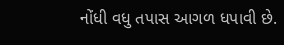નોંધી વધુ તપાસ આગળ ધપાવી છે.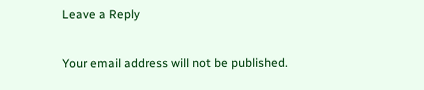Leave a Reply

Your email address will not be published.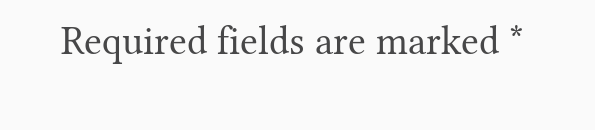Required fields are marked *